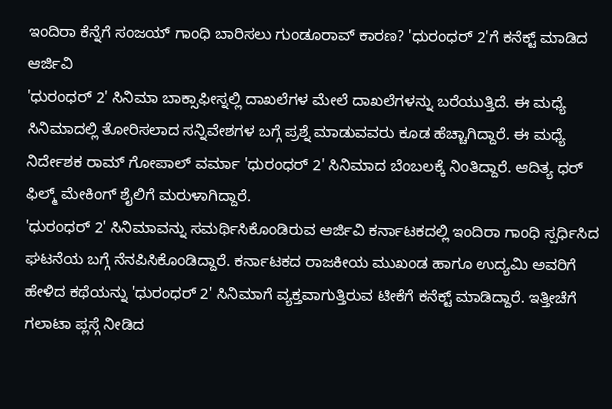ಇಂದಿರಾ ಕೆನ್ನೆಗೆ ಸಂಜಯ್ ಗಾಂಧಿ ಬಾರಿಸಲು ಗುಂಡೂರಾವ್ ಕಾರಣ? 'ಧುರಂಧರ್ 2'ಗೆ ಕನೆಕ್ಟ್ ಮಾಡಿದ ಆರ್ಜಿವಿ
'ಧುರಂಧರ್ 2' ಸಿನಿಮಾ ಬಾಕ್ಸಾಫೀಸ್ನಲ್ಲಿ ದಾಖಲೆಗಳ ಮೇಲೆ ದಾಖಲೆಗಳನ್ನು ಬರೆಯುತ್ತಿದೆ. ಈ ಮಧ್ಯೆ ಸಿನಿಮಾದಲ್ಲಿ ತೋರಿಸಲಾದ ಸನ್ನಿವೇಶಗಳ ಬಗ್ಗೆ ಪ್ರಶ್ನೆ ಮಾಡುವವರು ಕೂಡ ಹೆಚ್ಚಾಗಿದ್ದಾರೆ. ಈ ಮಧ್ಯೆ ನಿರ್ದೇಶಕ ರಾಮ್ ಗೋಪಾಲ್ ವರ್ಮಾ 'ಧುರಂಧರ್ 2' ಸಿನಿಮಾದ ಬೆಂಬಲಕ್ಕೆ ನಿಂತಿದ್ದಾರೆ. ಆದಿತ್ಯ ಧರ್ ಫಿಲ್ಮ್ ಮೇಕಿಂಗ್ ಶೈಲಿಗೆ ಮರುಳಾಗಿದ್ದಾರೆ.
'ಧುರಂಧರ್ 2' ಸಿನಿಮಾವನ್ನು ಸಮರ್ಥಿಸಿಕೊಂಡಿರುವ ಆರ್ಜಿವಿ ಕರ್ನಾಟಕದಲ್ಲಿ ಇಂದಿರಾ ಗಾಂಧಿ ಸ್ಪರ್ಧಿಸಿದ ಘಟನೆಯ ಬಗ್ಗೆ ನೆನಪಿಸಿಕೊಂಡಿದ್ದಾರೆ. ಕರ್ನಾಟಕದ ರಾಜಕೀಯ ಮುಖಂಡ ಹಾಗೂ ಉದ್ಯಮಿ ಅವರಿಗೆ ಹೇಳಿದ ಕಥೆಯನ್ನು 'ಧುರಂಧರ್ 2' ಸಿನಿಮಾಗೆ ವ್ಯಕ್ತವಾಗುತ್ತಿರುವ ಟೀಕೆಗೆ ಕನೆಕ್ಟ್ ಮಾಡಿದ್ದಾರೆ. ಇತ್ತೀಚೆಗೆ ಗಲಾಟಾ ಪ್ಲಸ್ಗೆ ನೀಡಿದ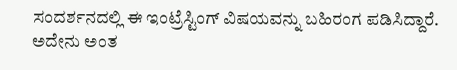ಸಂದರ್ಶನದಲ್ಲಿ ಈ ಇಂಟ್ರೆಸ್ಟಿಂಗ್ ವಿಷಯವನ್ನು ಬಹಿರಂಗ ಪಡಿಸಿದ್ದಾರೆ. ಅದೇನು ಅಂತ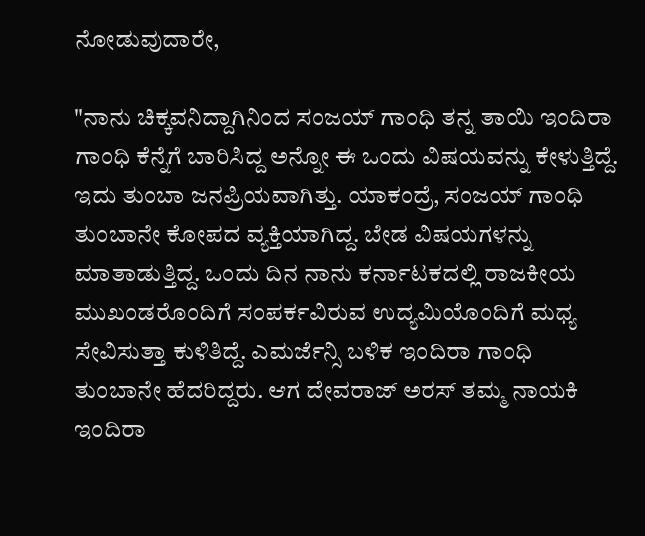ನೋಡುವುದಾರೇ,

"ನಾನು ಚಿಕ್ಕವನಿದ್ದಾಗಿನಿಂದ ಸಂಜಯ್ ಗಾಂಧಿ ತನ್ನ ತಾಯಿ ಇಂದಿರಾ ಗಾಂಧಿ ಕೆನ್ನೆಗೆ ಬಾರಿಸಿದ್ದ ಅನ್ನೋ ಈ ಒಂದು ವಿಷಯವನ್ನು ಕೇಳುತ್ತಿದ್ದೆ. ಇದು ತುಂಬಾ ಜನಪ್ರಿಯವಾಗಿತ್ತು. ಯಾಕಂದ್ರೆ, ಸಂಜಯ್ ಗಾಂಧಿ ತುಂಬಾನೇ ಕೋಪದ ವ್ಯಕ್ತಿಯಾಗಿದ್ದ. ಬೇಡ ವಿಷಯಗಳನ್ನು ಮಾತಾಡುತ್ತಿದ್ದ. ಒಂದು ದಿನ ನಾನು ಕರ್ನಾಟಕದಲ್ಲಿ ರಾಜಕೀಯ ಮುಖಂಡರೊಂದಿಗೆ ಸಂಪರ್ಕವಿರುವ ಉದ್ಯಮಿಯೊಂದಿಗೆ ಮಧ್ಯ ಸೇವಿಸುತ್ತಾ ಕುಳಿತಿದ್ದೆ. ಎಮರ್ಜೆನ್ಸಿ ಬಳಿಕ ಇಂದಿರಾ ಗಾಂಧಿ ತುಂಬಾನೇ ಹೆದರಿದ್ದರು. ಆಗ ದೇವರಾಜ್ ಅರಸ್ ತಮ್ಮ ನಾಯಕಿ ಇಂದಿರಾ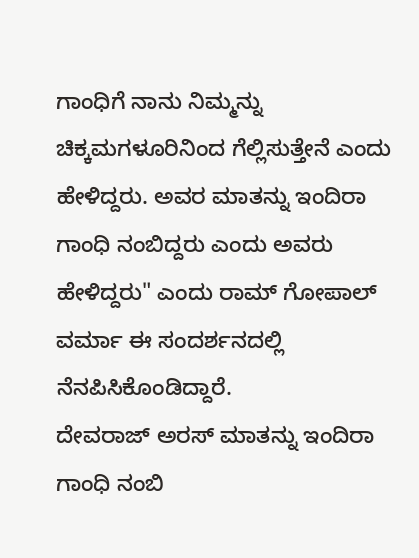ಗಾಂಧಿಗೆ ನಾನು ನಿಮ್ಮನ್ನು ಚಿಕ್ಕಮಗಳೂರಿನಿಂದ ಗೆಲ್ಲಿಸುತ್ತೇನೆ ಎಂದು ಹೇಳಿದ್ದರು. ಅವರ ಮಾತನ್ನು ಇಂದಿರಾ ಗಾಂಧಿ ನಂಬಿದ್ದರು ಎಂದು ಅವರು ಹೇಳಿದ್ದರು" ಎಂದು ರಾಮ್ ಗೋಪಾಲ್ ವರ್ಮಾ ಈ ಸಂದರ್ಶನದಲ್ಲಿ ನೆನಪಿಸಿಕೊಂಡಿದ್ದಾರೆ.
ದೇವರಾಜ್ ಅರಸ್ ಮಾತನ್ನು ಇಂದಿರಾ ಗಾಂಧಿ ನಂಬಿ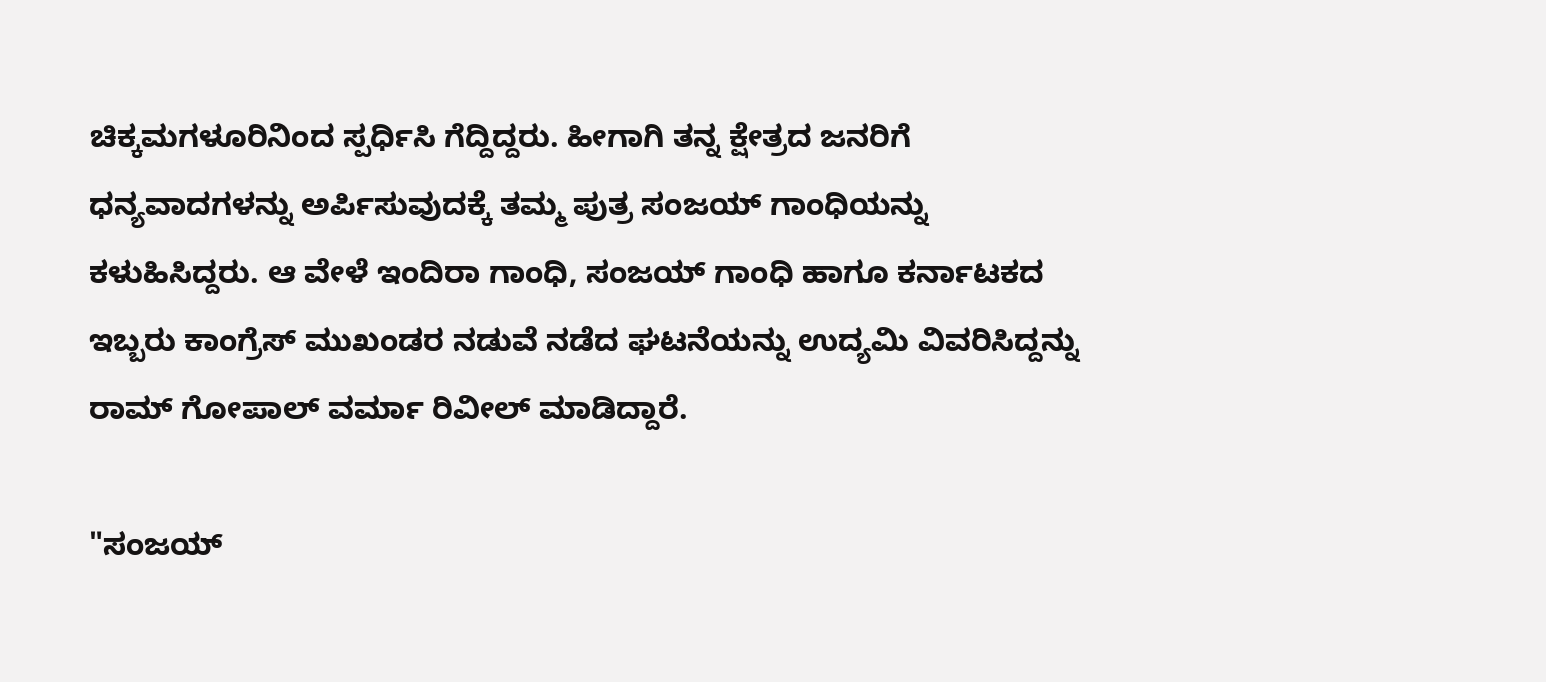ಚಿಕ್ಕಮಗಳೂರಿನಿಂದ ಸ್ಪರ್ಧಿಸಿ ಗೆದ್ದಿದ್ದರು. ಹೀಗಾಗಿ ತನ್ನ ಕ್ಷೇತ್ರದ ಜನರಿಗೆ ಧನ್ಯವಾದಗಳನ್ನು ಅರ್ಪಿಸುವುದಕ್ಕೆ ತಮ್ಮ ಪುತ್ರ ಸಂಜಯ್ ಗಾಂಧಿಯನ್ನು ಕಳುಹಿಸಿದ್ದರು. ಆ ವೇಳೆ ಇಂದಿರಾ ಗಾಂಧಿ, ಸಂಜಯ್ ಗಾಂಧಿ ಹಾಗೂ ಕರ್ನಾಟಕದ ಇಬ್ಬರು ಕಾಂಗ್ರೆಸ್ ಮುಖಂಡರ ನಡುವೆ ನಡೆದ ಘಟನೆಯನ್ನು ಉದ್ಯಮಿ ವಿವರಿಸಿದ್ದನ್ನು ರಾಮ್ ಗೋಪಾಲ್ ವರ್ಮಾ ರಿವೀಲ್ ಮಾಡಿದ್ದಾರೆ.

"ಸಂಜಯ್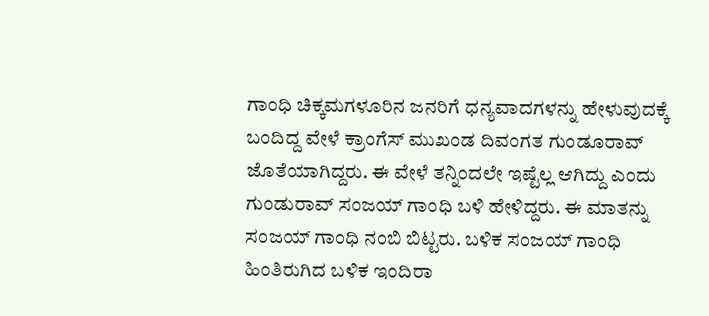ಗಾಂಧಿ ಚಿಕ್ಕಮಗಳೂರಿನ ಜನರಿಗೆ ಧನ್ಯವಾದಗಳನ್ನು ಹೇಳುವುದಕ್ಕೆ ಬಂದಿದ್ದ ವೇಳೆ ಕ್ರಾಂಗೆಸ್ ಮುಖಂಡ ದಿವಂಗತ ಗುಂಡೂರಾವ್ ಜೊತೆಯಾಗಿದ್ದರು. ಈ ವೇಳೆ ತನ್ನಿಂದಲೇ ಇಷ್ಟೆಲ್ಲ ಆಗಿದ್ದು ಎಂದು ಗುಂಡುರಾವ್ ಸಂಜಯ್ ಗಾಂಧಿ ಬಳಿ ಹೇಳಿದ್ದರು. ಈ ಮಾತನ್ನು ಸಂಜಯ್ ಗಾಂಧಿ ನಂಬಿ ಬಿಟ್ಟರು. ಬಳಿಕ ಸಂಜಯ್ ಗಾಂಧಿ ಹಿಂತಿರುಗಿದ ಬಳಿಕ ಇಂದಿರಾ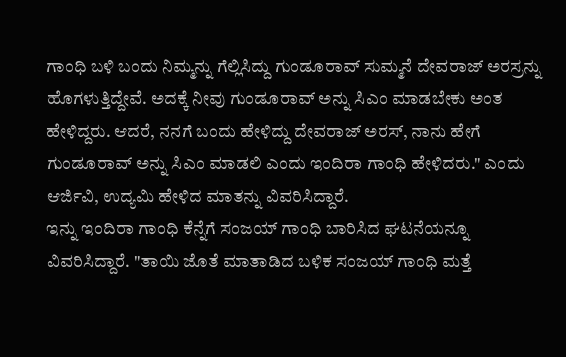ಗಾಂಧಿ ಬಳಿ ಬಂದು ನಿಮ್ಮನ್ನು ಗೆಲ್ಲಿಸಿದ್ದು ಗುಂಡೂರಾವ್ ಸುಮ್ಮನೆ ದೇವರಾಜ್ ಅರಸ್ರನ್ನು ಹೊಗಳುತ್ತಿದ್ದೇವೆ. ಅದಕ್ಕೆ ನೀವು ಗುಂಡೂರಾವ್ ಅನ್ನು ಸಿಎಂ ಮಾಡಬೇಕು ಅಂತ ಹೇಳಿದ್ದರು. ಆದರೆ, ನನಗೆ ಬಂದು ಹೇಳಿದ್ದು ದೇವರಾಜ್ ಅರಸ್, ನಾನು ಹೇಗೆ ಗುಂಡೂರಾವ್ ಅನ್ನು ಸಿಎಂ ಮಾಡಲಿ ಎಂದು ಇಂದಿರಾ ಗಾಂಧಿ ಹೇಳಿದರು." ಎಂದು ಆರ್ಜಿವಿ, ಉದ್ಯಮಿ ಹೇಳಿದ ಮಾತನ್ನು ವಿವರಿಸಿದ್ದಾರೆ.
ಇನ್ನು ಇಂದಿರಾ ಗಾಂಧಿ ಕೆನ್ನೆಗೆ ಸಂಜಯ್ ಗಾಂಧಿ ಬಾರಿಸಿದ ಘಟನೆಯನ್ನೂ ವಿವರಿಸಿದ್ದಾರೆ. "ತಾಯಿ ಜೊತೆ ಮಾತಾಡಿದ ಬಳಿಕ ಸಂಜಯ್ ಗಾಂಧಿ ಮತ್ತೆ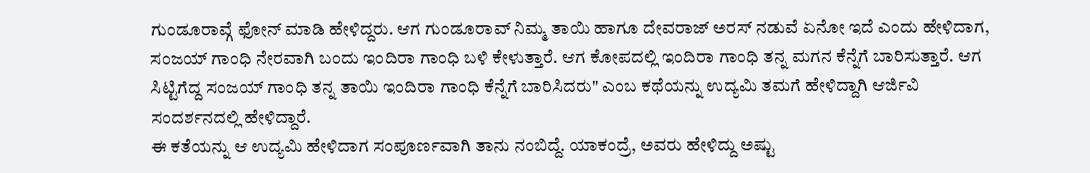ಗುಂಡೂರಾವ್ಗೆ ಫೋನ್ ಮಾಡಿ ಹೇಳಿದ್ದರು. ಆಗ ಗುಂಡೂರಾವ್ ನಿಮ್ಮ ತಾಯಿ ಹಾಗೂ ದೇವರಾಜ್ ಅರಸ್ ನಡುವೆ ಏನೋ ಇದೆ ಎಂದು ಹೇಳಿದಾಗ, ಸಂಜಯ್ ಗಾಂಧಿ ನೇರವಾಗಿ ಬಂದು ಇಂದಿರಾ ಗಾಂಧಿ ಬಳಿ ಕೇಳುತ್ತಾರೆ. ಆಗ ಕೋಪದಲ್ಲಿ ಇಂದಿರಾ ಗಾಂಧಿ ತನ್ನ ಮಗನ ಕೆನ್ನೆಗೆ ಬಾರಿಸುತ್ತಾರೆ. ಆಗ ಸಿಟ್ಟಿಗೆದ್ದ ಸಂಜಯ್ ಗಾಂಧಿ ತನ್ನ ತಾಯಿ ಇಂದಿರಾ ಗಾಂಧಿ ಕೆನ್ನೆಗೆ ಬಾರಿಸಿದರು" ಎಂಬ ಕಥೆಯನ್ನು ಉದ್ಯಮಿ ತಮಗೆ ಹೇಳಿದ್ದಾಗಿ ಆರ್ಜಿವಿ ಸಂದರ್ಶನದಲ್ಲಿ ಹೇಳಿದ್ದಾರೆ.
ಈ ಕತೆಯನ್ನು ಆ ಉದ್ಯಮಿ ಹೇಳಿದಾಗ ಸಂಪೂರ್ಣವಾಗಿ ತಾನು ನಂಬಿದ್ದೆ. ಯಾಕಂದ್ರೆ, ಅವರು ಹೇಳಿದ್ದು ಅಷ್ಟು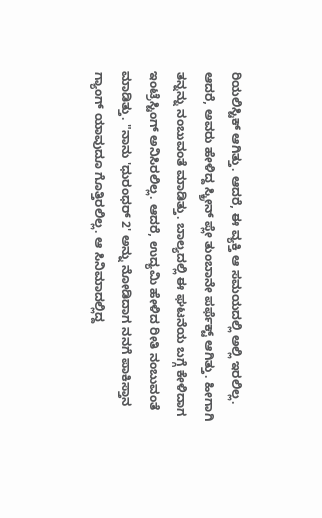ರಿಯಲಿಸ್ಟಿಕ್ ಆಗಿತ್ತು. ಆದರೆ, ಈ ವ್ಯಕ್ತಿ ಆ ಸಮಯದಲ್ಲಿ ಅಲ್ಲಿ ಇರಲಿಲ್ಲ. ಆದರೆ, ಅವರು ಹೇಳಿದ್ದ ಸ್ಕ್ರೀನ್ ಪ್ಲೇ ತುಂಬಾನೇ ಪರ್ಫೆಕ್ಟ್ ಆಗಿತ್ತು. ಹೀಗಾಗಿ ತನ್ನನ್ನು ನಂಬುವಂತೆ ಮಾಡಿತ್ತು. ಬಾಲ್ಯದಲ್ಲಿ ಈ ಘಟನೆಯ ಬಗ್ಗೆ ಕೇಳಿದಾಗ ಇಂಟ್ರೆಸ್ಟಿಂಗ್ ಅನಿಸಿರಲಿಲ್ಲ. ಆದರೆ, ಉದ್ಯಮಿ ಹೇಳಿದ ರೀತಿ ನಂಬುವಂತೆ ಮಾಡಿತ್ತು. "ನಾನು 'ಧುರಂಧರ್ 2' ಅನ್ನು ನೋಡಿದಾಗ ನನಗೆ ಪಾಕಿಸ್ತಾನ ಗ್ಯಾಂಗ್ ಯಾವುದೂ ಗೊತ್ತಿರಲಿಲ್ಲ. ಆ ಸಿನಿಮಾದಲ್ಲಿದ್ದ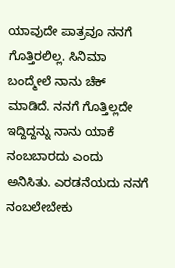ಯಾವುದೇ ಪಾತ್ರವೂ ನನಗೆ ಗೊತ್ತಿರಲಿಲ್ಲ. ಸಿನಿಮಾ ಬಂದ್ಮೇಲೆ ನಾನು ಚೆಕ್ ಮಾಡಿದೆ. ನನಗೆ ಗೊತ್ತಿಲ್ಲದೇ ಇದ್ದಿದ್ದನ್ನು ನಾನು ಯಾಕೆ ನಂಬಬಾರದು ಎಂದು ಅನಿಸಿತು. ಎರಡನೆಯದು ನನಗೆ ನಂಬಲೇಬೇಕು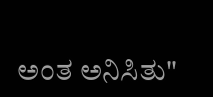ಅಂತ ಅನಿಸಿತು"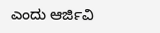ಎಂದು ಆರ್ಜಿವಿ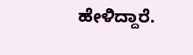ಹೇಳಿದ್ದಾರೆ.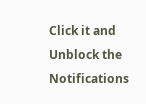Click it and Unblock the Notifications